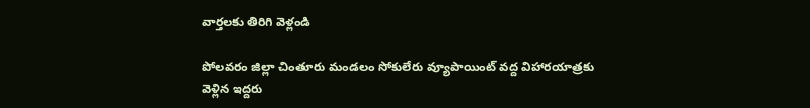వార్తలకు తిరిగి వెళ్లండి

పోలవరం జిల్లా చింతూరు మండలం సోకులేరు వ్యూపాయింట్ వద్ద విహారయాత్రకు వెళ్లిన ఇద్దరు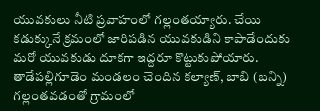యువకులు నీటి ప్రవాహంలో గల్లంతయ్యారు. చేయి కడుక్కునే క్రమంలో జారిపడిన యువకుడిని కాపాడేందుకు మరో యువకుడు దూకగా ఇద్దరూ కొట్టుకుపోయారు.
తాడేపల్లిగూడెం మండలం చెందిన కల్యాణ్, బాబి (బన్ని) గల్లంతవడంతో గ్రామంలో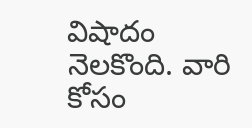విషాదం నెలకొంది. వారి కోసం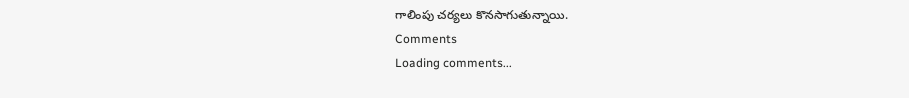గాలింపు చర్యలు కొనసాగుతున్నాయి.
Comments
Loading comments...